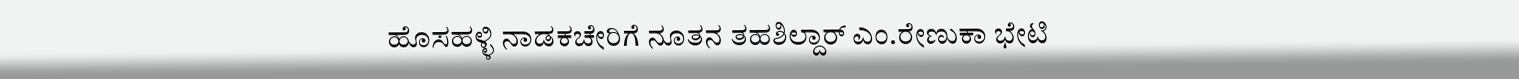ಹೊಸಹಳ್ಳಿ ನಾಡಕಚೇರಿಗೆ ನೂತನ ತಹಶಿಲ್ದಾರ್ ಎಂ.ರೇಣುಕಾ ಭೇಟಿ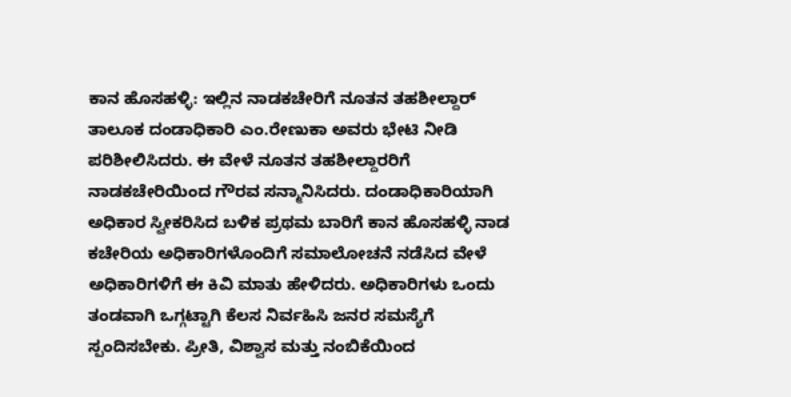ಕಾನ ಹೊಸಹಳ್ಳಿ: ಇಲ್ಲಿನ ನಾಡಕಚೇರಿಗೆ ನೂತನ ತಹಶೀಲ್ದಾರ್ ತಾಲೂಕ ದಂಡಾಧಿಕಾರಿ ಎಂ.ರೇಣುಕಾ ಅವರು ಭೇಟಿ ನೀಡಿ ಪರಿಶೀಲಿಸಿದರು. ಈ ವೇಳೆ ನೂತನ ತಹಶೀಲ್ದಾರರಿಗೆ ನಾಡಕಚೇರಿಯಿಂದ ಗೌರವ ಸನ್ಮಾನಿಸಿದರು. ದಂಡಾಧಿಕಾರಿಯಾಗಿ ಅಧಿಕಾರ ಸ್ವೀಕರಿಸಿದ ಬಳಿಕ ಪ್ರಥಮ ಬಾರಿಗೆ ಕಾನ ಹೊಸಹಳ್ಳಿ ನಾಡ ಕಚೇರಿಯ ಅಧಿಕಾರಿಗಳೊಂದಿಗೆ ಸಮಾಲೋಚನೆ ನಡೆಸಿದ ವೇಳೆ ಅಧಿಕಾರಿಗಳಿಗೆ ಈ ಕಿವಿ ಮಾತು ಹೇಳಿದರು. ಅಧಿಕಾರಿಗಳು ಒಂದು ತಂಡವಾಗಿ ಒಗ್ಗಟ್ಟಾಗಿ ಕೆಲಸ‌ ನಿರ್ವಹಿಸಿ ಜನರ ಸಮಸ್ಯೆಗೆ ಸ್ಪಂದಿಸಬೇಕು. ಪ್ರೀತಿ, ವಿಶ್ವಾಸ ಮತ್ತು ನಂಬಿಕೆಯಿಂದ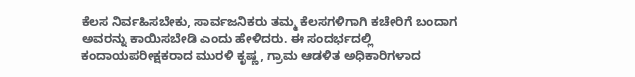ಕೆಲಸ ನಿರ್ವಹಿಸಬೇಕು, ಸಾರ್ವಜನಿಕರು ತಮ್ಮ ಕೆಲಸಗಳಿಗಾಗಿ ಕಚೇರಿಗೆ ಬಂದಾಗ ಅವರನ್ನು ಕಾಯಿಸಬೇಡಿ ಎಂದು ಹೇಳಿದರು. ಈ ಸಂದರ್ಭದಲ್ಲಿ ಕಂದಾಯಪರೀಕ್ಷಕರಾದ ಮುರಳಿ ಕೃಷ್ಣ, ಗ್ರಾಮ ಆಡಳಿತ ಅಧಿಕಾರಿಗಳಾದ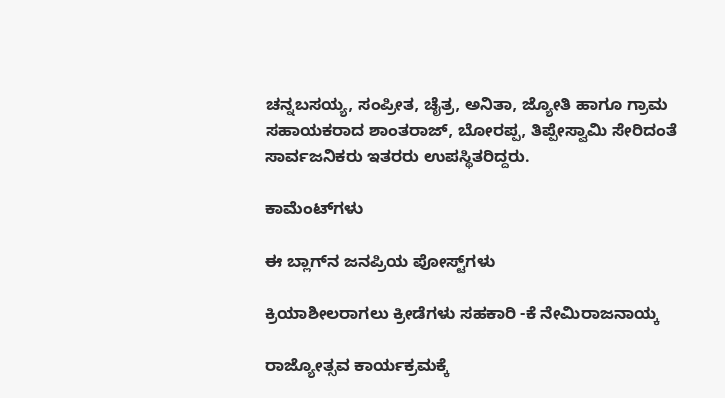ಚನ್ನಬಸಯ್ಯ, ಸಂಪ್ರೀತ, ಚೈತ್ರ, ಅನಿತಾ, ಜ್ಯೋತಿ ಹಾಗೂ ಗ್ರಾಮ ಸಹಾಯಕರಾದ ಶಾಂತರಾಜ್, ಬೋರಪ್ಪ, ತಿಪ್ಪೇಸ್ವಾಮಿ ಸೇರಿದಂತೆ ಸಾರ್ವಜನಿಕರು ಇತರರು ಉಪಸ್ಥಿತರಿದ್ದರು.

ಕಾಮೆಂಟ್‌ಗಳು

ಈ ಬ್ಲಾಗ್‌ನ ಜನಪ್ರಿಯ ಪೋಸ್ಟ್‌ಗಳು

ಕ್ರಿಯಾಶೀಲರಾಗಲು ಕ್ರೀಡೆಗಳು ಸಹಕಾರಿ -ಕೆ ನೇಮಿರಾಜನಾಯ್ಕ

ರಾಜ್ಯೋತ್ಸವ ಕಾರ್ಯಕ್ರಮಕ್ಕೆ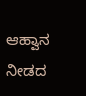ಆಹ್ವಾನ ನೀಡದ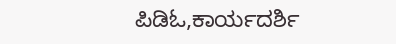ಪಿಡಿಓ,ಕಾರ್ಯದರ್ಶಿ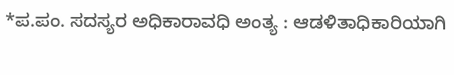*ಪ.ಪಂ. ಸದಸ್ಯರ ಅಧಿಕಾರಾವಧಿ ಅಂತ್ಯ : ಆಡಳಿತಾಧಿಕಾರಿಯಾಗಿ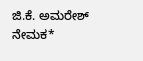ಜಿ.ಕೆ. ಅಮರೇಶ್ ನೇಮಕ*